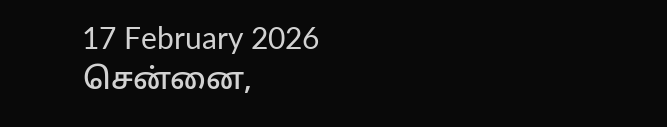17 February 2026 சென்னை,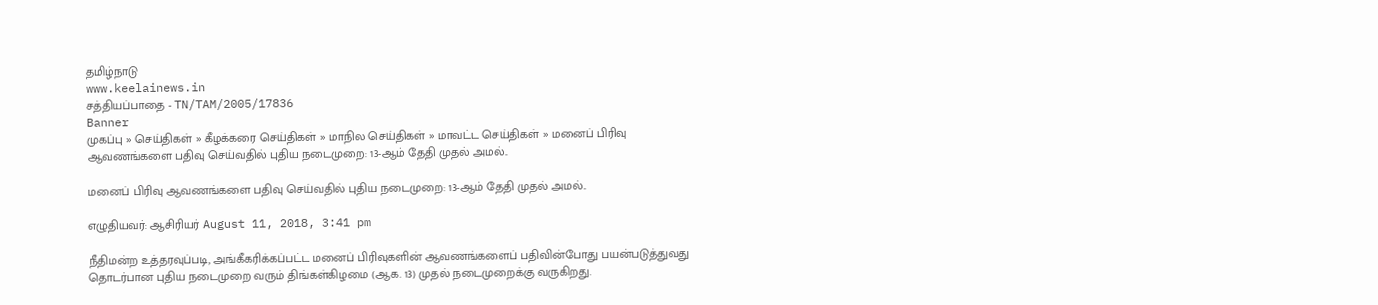தமிழ்நாடு
www.keelainews.in
சத்தியப்பாதை - TN/TAM/2005/17836
Banner
முகப்பு » செய்திகள் » கீழக்கரை செய்திகள் » மாநில செய்திகள் » மாவட்ட செய்திகள் » மனைப் பிரிவு ஆவணங்களை பதிவு செய்வதில் புதிய நடைமுறை: 13-ஆம் தேதி முதல் அமல்..

மனைப் பிரிவு ஆவணங்களை பதிவு செய்வதில் புதிய நடைமுறை: 13-ஆம் தேதி முதல் அமல்..

எழுதியவர்: ஆசிரியர் August 11, 2018, 3:41 pm

நீதிமன்ற உத்தரவுப்படி, அங்கீகரிக்கப்பட்ட மனைப் பிரிவுகளின் ஆவணங்களைப் பதிவின்போது பயன்படுத்துவது தொடர்பான புதிய நடைமுறை வரும் திங்கள்கிழமை (ஆக. 13) முதல் நடைமுறைக்கு வருகிறது.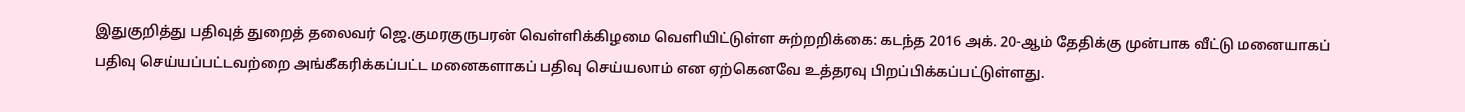இதுகுறித்து பதிவுத் துறைத் தலைவர் ஜெ.குமரகுருபரன் வெள்ளிக்கிழமை வெளியிட்டுள்ள சுற்றறிக்கை: கடந்த 2016 அக். 20-ஆம் தேதிக்கு முன்பாக வீட்டு மனையாகப் பதிவு செய்யப்பட்டவற்றை அங்கீகரிக்கப்பட்ட மனைகளாகப் பதிவு செய்யலாம் என ஏற்கெனவே உத்தரவு பிறப்பிக்கப்பட்டுள்ளது.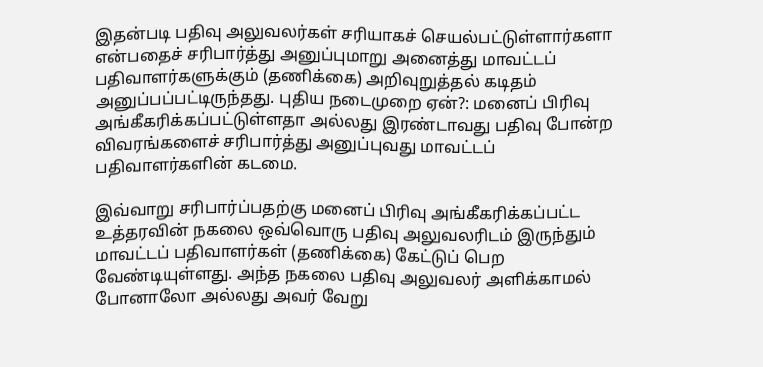இதன்படி பதிவு அலுவலர்கள் சரியாகச் செயல்பட்டுள்ளார்களா என்பதைச் சரிபார்த்து அனுப்புமாறு அனைத்து மாவட்டப் பதிவாளர்களுக்கும் (தணிக்கை) அறிவுறுத்தல் கடிதம் அனுப்பப்பட்டிருந்தது. புதிய நடைமுறை ஏன்?: மனைப் பிரிவு அங்கீகரிக்கப்பட்டுள்ளதா அல்லது இரண்டாவது பதிவு போன்ற விவரங்களைச் சரிபார்த்து அனுப்புவது மாவட்டப் பதிவாளர்களின் கடமை.

இவ்வாறு சரிபார்ப்பதற்கு மனைப் பிரிவு அங்கீகரிக்கப்பட்ட உத்தரவின் நகலை ஒவ்வொரு பதிவு அலுவலரிடம் இருந்தும் மாவட்டப் பதிவாளர்கள் (தணிக்கை) கேட்டுப் பெற வேண்டியுள்ளது. அந்த நகலை பதிவு அலுவலர் அளிக்காமல் போனாலோ அல்லது அவர் வேறு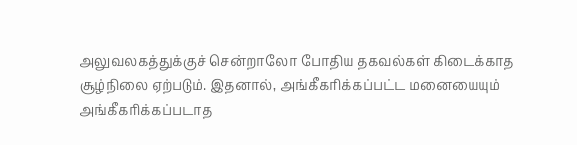அலுவலகத்துக்குச் சென்றாலோ போதிய தகவல்கள் கிடைக்காத சூழ்நிலை ஏற்படும். இதனால், அங்கீகரிக்கப்பட்ட மனையையும் அங்கீகரிக்கப்படாத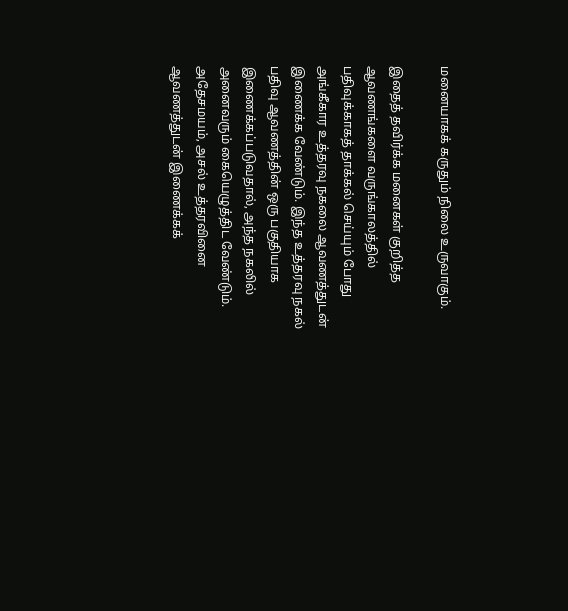மனையாகக் கருதும் நிலை உருவாகும்.

இதைத் தவிர்க்க மனைகள் குறித்த ஆவணங்களை வருங்காலத்தில் பதிவுக்காகத் தாக்கல் செய்யும் போது அங்கீகார உத்தரவு நகலை ஆவணத்துடன் இணைக்க வேண்டும். இந்த உத்தரவு நகல் பதிவு ஆவணத்தின் ஒரு பகுதியாக இணைக்கப்படுவதால், அந்த நகலில் அனைவரும் கையெழுத்திட வேண்டும். அதேசமயம், அசல் உத்தரவினை ஆவணத்துடன் இணைக்கக்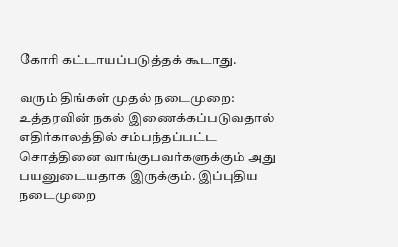கோரி கட்டாயப்படுத்தக் கூடாது.

வரும் திங்கள் முதல் நடைமுறை: உத்தரவின் நகல் இணைக்கப்படுவதால் எதிர்காலத்தில் சம்பந்தப்பட்ட சொத்தினை வாங்குபவர்களுக்கும் அது பயனுடையதாக இருக்கும். இப்புதிய நடைமுறை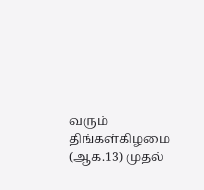வரும் திங்கள்கிழமை (ஆக.13) முதல்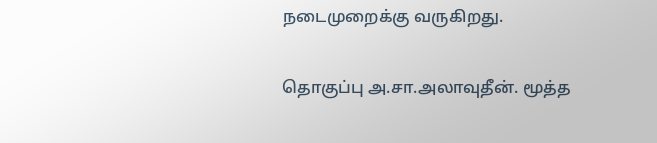நடைமுறைக்கு வருகிறது.

தொகுப்பு அ.சா.அலாவுதீன். மூத்த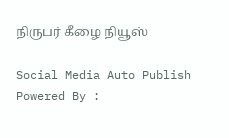நிருபர் கீழை நியூஸ்

Social Media Auto Publish Powered By :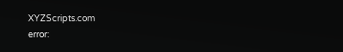XYZScripts.com
error: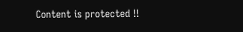Content is protected !!